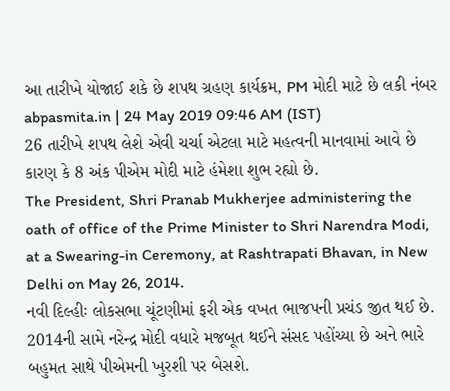આ તારીખે યોજાઈ શકે છે શપથ ગ્રહણ કાર્યક્રમ, PM મોદી માટે છે લકી નંબર
abpasmita.in | 24 May 2019 09:46 AM (IST)
26 તારીખે શપથ લેશે એવી ચર્ચા એટલા માટે મહત્વની માનવામાં આવે છે કારણ કે 8 અંક પીએમ મોદી માટે હંમેશા શુભ રહ્યો છે.
The President, Shri Pranab Mukherjee administering the oath of office of the Prime Minister to Shri Narendra Modi, at a Swearing-in Ceremony, at Rashtrapati Bhavan, in New Delhi on May 26, 2014.
નવી દિલ્હીઃ લોકસભા ચૂંટણીમાં ફરી એક વખત ભાજપની પ્રચંડ જીત થઈ છે. 2014ની સામે નરેન્દ્ર મોદી વધારે મજબૂત થઈને સંસદ પહોંચ્યા છે અને ભારે બહુમત સાથે પીએમની ખુરશી પર બેસશે.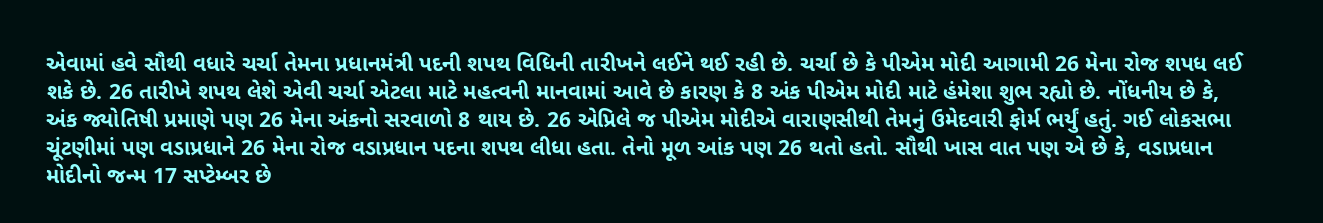એવામાં હવે સૌથી વધારે ચર્ચા તેમના પ્રધાનમંત્રી પદની શપથ વિધિની તારીખને લઈને થઈ રહી છે. ચર્ચા છે કે પીએમ મોદી આગામી 26 મેના રોજ શપધ લઈ શકે છે. 26 તારીખે શપથ લેશે એવી ચર્ચા એટલા માટે મહત્વની માનવામાં આવે છે કારણ કે 8 અંક પીએમ મોદી માટે હંમેશા શુભ રહ્યો છે. નોંધનીય છે કે, અંક જ્યોતિષી પ્રમાણે પણ 26 મેના અંકનો સરવાળો 8 થાય છે. 26 એપ્રિલે જ પીએમ મોદીએ વારાણસીથી તેમનું ઉમેદવારી ફોર્મ ભર્યું હતું. ગઈ લોકસભા ચૂંટણીમાં પણ વડાપ્રધાને 26 મેના રોજ વડાપ્રધાન પદના શપથ લીધા હતા. તેનો મૂળ આંક પણ 26 થતો હતો. સૌથી ખાસ વાત પણ એ છે કે, વડાપ્રધાન મોદીનો જન્મ 17 સપ્ટેમ્બર છે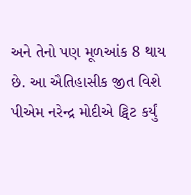અને તેનો પણ મૂળઆંક 8 થાય છે. આ ઐતિહાસીક જીત વિશે પીએમ નરેન્દ્ર મોદીએ ટ્વિટ કર્યું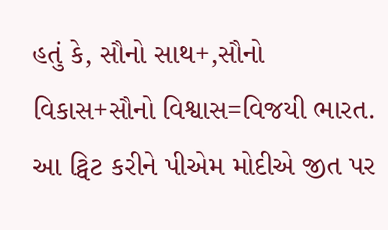હતું કે, સૌનો સાથ+,સૌનો વિકાસ+સૌનો વિશ્વાસ=વિજયી ભારત. આ ટ્વિટ કરીને પીએમ મોદીએ જીત પર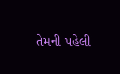તેમની પહેલી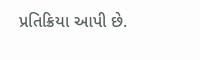પ્રતિક્રિયા આપી છે.